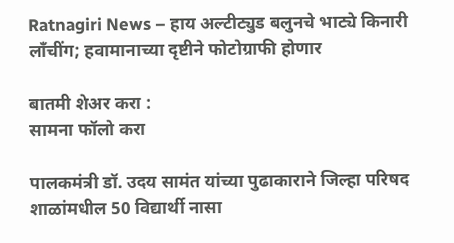Ratnagiri News – हाय अल्टीट्युड बलुनचे भाट्ये किनारी लाँचींग; हवामानाच्या दृष्टीने फोटोग्राफी होणार

बातमी शेअर करा :
सामना फॉलो करा

पालकमंत्री डॉ. उदय सामंत यांच्या पुढाकाराने जिल्हा परिषद शाळांमधील 50 विद्यार्थी नासा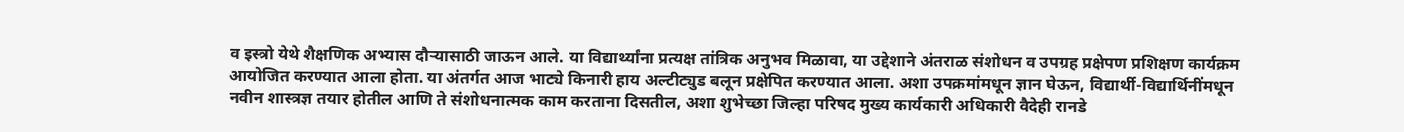व इस्त्रो येथे शैक्षणिक अभ्यास दौऱ्यासाठी जाऊन आले. या विद्यार्थ्यांना प्रत्यक्ष तांत्रिक अनुभव मिळावा, या उद्देशाने अंतराळ संशोधन व उपग्रह प्रक्षेपण प्रशिक्षण कार्यक्रम आयोजित करण्यात आला होता. या अंतर्गत आज भाट्ये किनारी हाय अल्टीट्युड बलून प्रक्षेपित करण्यात आला. अशा उपक्रमांमधून ज्ञान घेऊन, विद्यार्थी-विद्यार्थिनींमधून नवीन शास्त्रज्ञ तयार होतील आणि ते संशोधनात्मक काम करताना दिसतील, अशा शुभेच्छा जिल्हा परिषद मुख्य कार्यकारी अधिकारी वैदेही रानडे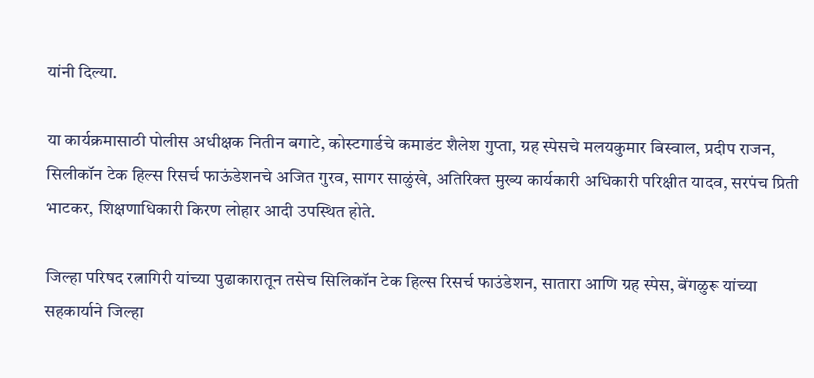यांनी दिल्या.

या कार्यक्रमासाठी पोलीस अधीक्षक नितीन बगाटे, कोस्टगार्डचे कमाडंट शैलेश गुप्ता, ग्रह स्पेसचे मलयकुमार बिस्वाल, प्रदीप राजन, सिलीकॉन टेक हिल्स रिसर्च फाऊंडेशनचे अजित गुरव, सागर साळुंखे, अतिरिक्त मुख्य कार्यकारी अधिकारी परिक्षीत यादव, सरपंच प्रिती भाटकर, शिक्षणाधिकारी किरण लोहार आदी उपस्थित होते.

जिल्हा परिषद रत्नागिरी यांच्या पुढाकारातून तसेच सिलिकॉन टेक हिल्स रिसर्च फाउंडेशन, सातारा आणि ग्रह स्पेस, बेंगळुरू यांच्या सहकार्याने जिल्हा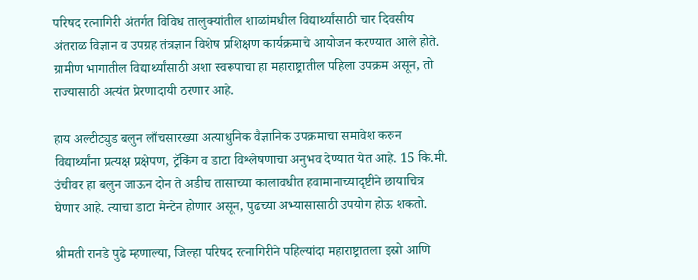परिषद रत्नागिरी अंतर्गत विविध तालुक्यांतील शाळांमधील विद्यार्थ्यांसाठी चार दिवसीय अंतराळ विज्ञान व उपग्रह तंत्रज्ञान विशेष प्रशिक्षण कार्यक्रमाचे आयोजन करण्यात आले होते. ग्रामीण भागातील विद्यार्थ्यांसाठी अशा स्वरूपाचा हा महाराष्ट्रातील पहिला उपक्रम असून, तो राज्यासाठी अत्यंत प्रेरणादायी ठरणार आहे.

हाय अल्टीट्युड बलुन लाँचसारख्या अत्याधुनिक वैज्ञानिक उपक्रमाचा समावेश करुन विद्यार्थ्यांना प्रत्यक्ष प्रक्षेपण, ट्रॅकिंग व डाटा विश्लेषणाचा अनुभव देण्यात येत आहे. 15 कि.मी. उंचीवर हा बलुन जाऊन दोन ते अडीच तासाच्या कालावधीत हवामानाच्यादृष्टीने छायाचित्र घेणार आहे. त्याचा डाटा मेन्टेन होणार असून, पुढच्या अभ्यासासाठी उपयोग होऊ शकतो.

श्रीमती रानडे पुढे म्हणाल्या, जिल्हा परिषद रत्नागिरीने पहिल्यांदा महाराष्ट्रातला इस्रो आणि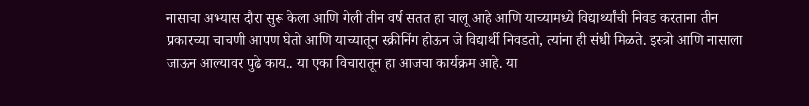नासाचा अभ्यास दौरा सुरू केला आणि गेली तीन वर्ष सतत हा चालू आहे आणि याच्यामध्ये विद्यार्थ्यांची निवड करताना तीन प्रकारच्या चाचणी आपण घेतो आणि याच्यातून स्क्रीनिंग होऊन जे विद्यार्थी निवडतो, त्यांना ही संधी मिळते. इस्त्रो आणि नासाला जाऊन आल्यावर पुढे काय.. या एका विचारातून हा आजचा कार्यक्रम आहे. या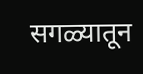सगळ्यातून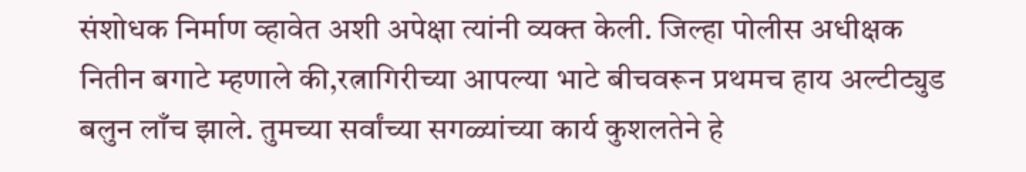संशोधक निर्माण व्हावेत अशी अपेक्षा त्यांनी व्यक्त केली. जिल्हा पोलीस अधीक्षक नितीन बगाटे म्हणाले की,रत्नागिरीच्या आपल्या भाटे बीचवरून प्रथमच हाय अल्टीट्युड बलुन लाँच झाले. तुमच्या सर्वांच्या सगळ्यांच्या कार्य कुशलतेने हे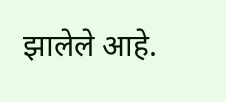झालेले आहे.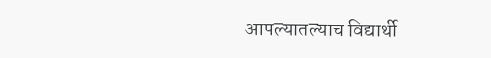आपल्यातल्याच विद्यार्थी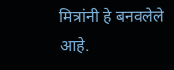मित्रांनी हे बनवलेले आहे.